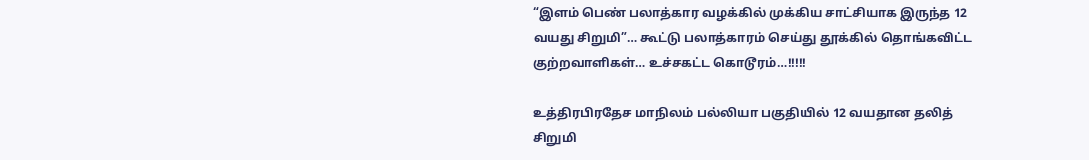“இளம் பெண் பலாத்கார வழக்கில் முக்கிய சாட்சியாக இருந்த 12 வயது சிறுமி”… கூட்டு பலாத்காரம் செய்து தூக்கில் தொங்கவிட்ட குற்றவாளிகள்… உச்சகட்ட கொடூரம்…!!!!!

உத்திரபிரதேச மாநிலம் பல்லியா பகுதியில் 12 வயதான தலித் சிறுமி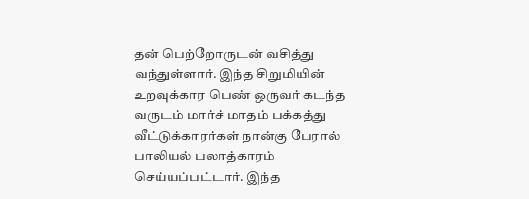தன் பெற்றோருடன் வசித்து வந்துள்ளார். இந்த சிறுமியின் உறவுக்கார பெண் ஒருவர் கடந்த வருடம் மார்ச் மாதம் பக்கத்து வீட்டுக்காரர்கள் நான்கு பேரால் பாலியல் பலாத்காரம் செய்யப்பட்டார். இந்த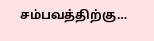சம்பவத்திற்கு…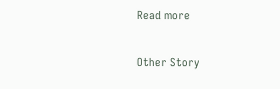Read more

Other Story